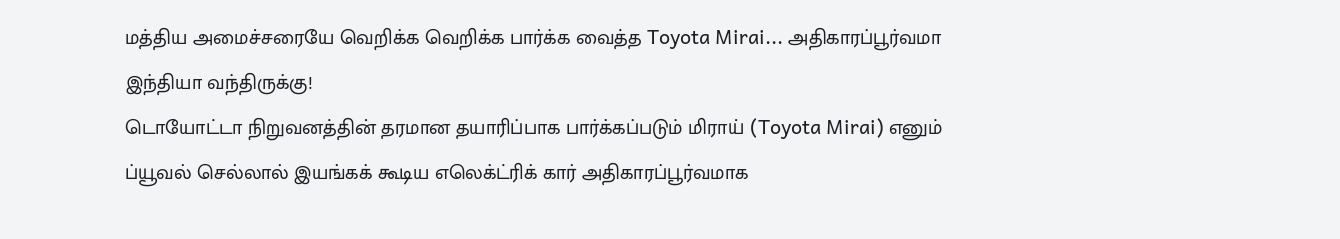மத்திய அமைச்சரையே வெறிக்க வெறிக்க பார்க்க வைத்த Toyota Mirai... அதிகாரப்பூர்வமா இந்தியா வந்திருக்கு!
டொயோட்டா நிறுவனத்தின் தரமான தயாரிப்பாக பார்க்கப்படும் மிராய் (Toyota Mirai) எனும் ப்யூவல் செல்லால் இயங்கக் கூடிய எலெக்ட்ரிக் கார் அதிகாரப்பூர்வமாக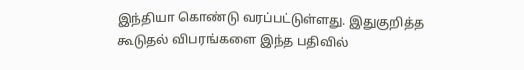இந்தியா கொண்டு வரப்பட்டுள்ளது. இதுகுறித்த கூடுதல் விபரங்களை இந்த பதிவில்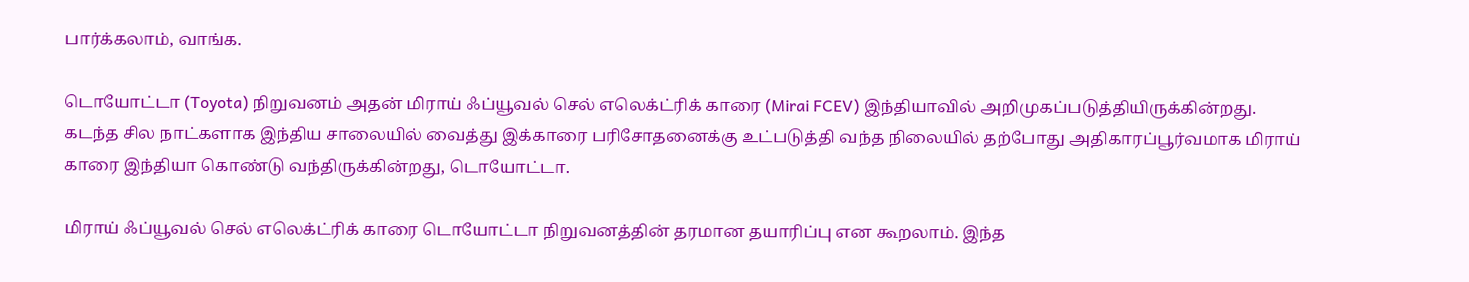பார்க்கலாம், வாங்க.

டொயோட்டா (Toyota) நிறுவனம் அதன் மிராய் ஃப்யூவல் செல் எலெக்ட்ரிக் காரை (Mirai FCEV) இந்தியாவில் அறிமுகப்படுத்தியிருக்கின்றது. கடந்த சில நாட்களாக இந்திய சாலையில் வைத்து இக்காரை பரிசோதனைக்கு உட்படுத்தி வந்த நிலையில் தற்போது அதிகாரப்பூர்வமாக மிராய் காரை இந்தியா கொண்டு வந்திருக்கின்றது, டொயோட்டா.

மிராய் ஃப்யூவல் செல் எலெக்ட்ரிக் காரை டொயோட்டா நிறுவனத்தின் தரமான தயாரிப்பு என கூறலாம். இந்த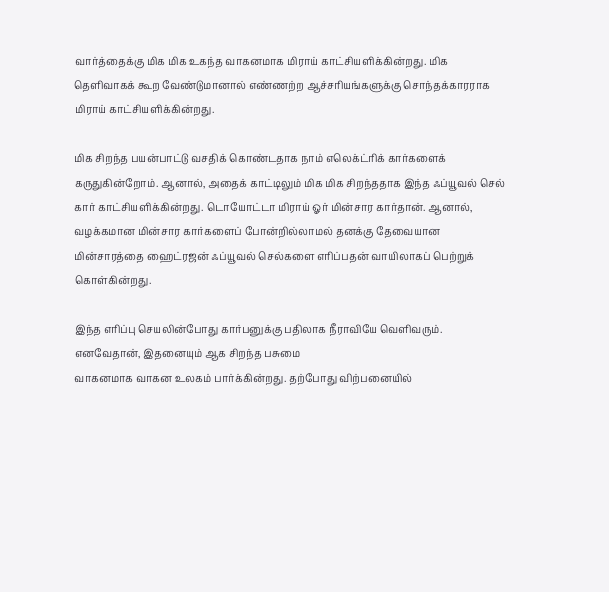வார்த்தைக்கு மிக மிக உகந்த வாகனமாக மிராய் காட்சியளிக்கின்றது. மிக தெளிவாகக் கூற வேண்டுமானால் எண்ணற்ற ஆச்சரியங்களுக்கு சொந்தக்காரராக மிராய் காட்சியளிக்கின்றது.

மிக சிறந்த பயன்பாட்டு வசதிக் கொண்டதாக நாம் எலெக்ட்ரிக் கார்களைக் கருதுகின்றோம். ஆனால், அதைக் காட்டிலும் மிக மிக சிறந்ததாக இந்த ஃப்யூவல் செல் கார் காட்சியளிக்கின்றது. டொயோட்டா மிராய் ஓர் மின்சார கார்தான். ஆனால், வழக்கமான மின்சார கார்களைப் போன்றில்லாமல் தனக்கு தேவையான மின்சாரத்தை ஹைட்ரஜன் ஃப்யூவல் செல்களை எரிப்பதன் வாயிலாகப் பெற்றுக் கொள்கின்றது.

இந்த எரிப்பு செயலின்போது கார்பனுக்கு பதிலாக நீராவியே வெளிவரும். எனவேதான், இதனையும் ஆக சிறந்த பசுமை
வாகனமாக வாகன உலகம் பார்க்கின்றது. தற்போது விற்பனையில்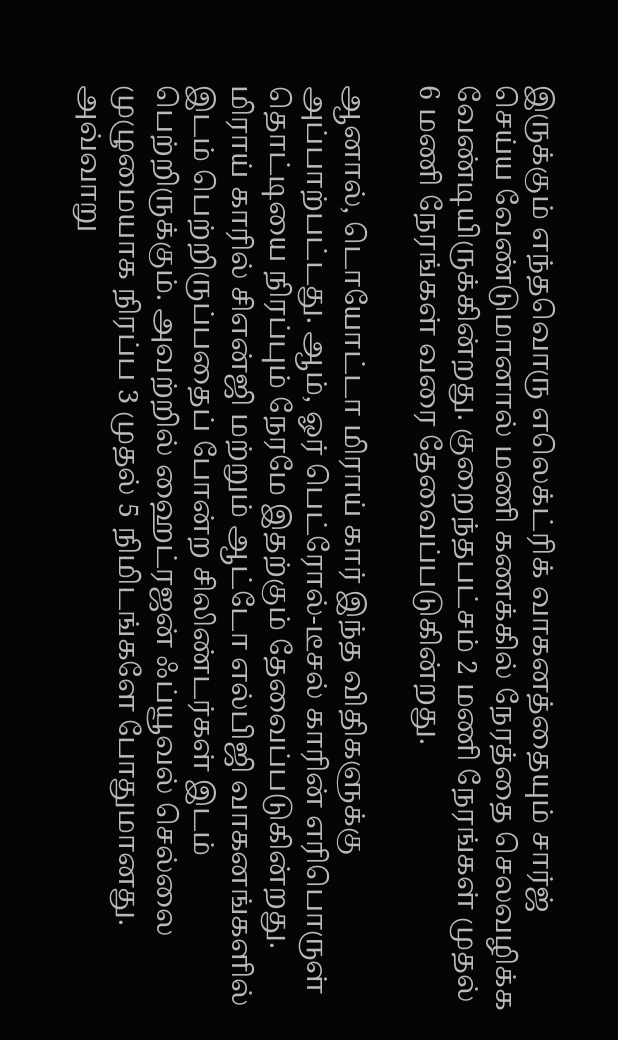இருக்கும் எந்தவொரு எலெக்ட்ரிக் வாகனத்தையும் சார்ஜ் செய்ய வேண்டுமானால் மணி கணக்கில் நேரத்தை செலவழிக்க வேண்டியிருக்கின்றது. குறைந்தபட்சம் 2 மணி நேரங்கள் முதல் 6 மணி நேரங்கள் வரை தேவைப்படுகின்றது.

ஆனால், டொயோட்டா மிராய் கார் இந்த விதிகளுக்கு அப்பாற்பட்டது. ஆம், ஓர் பெட்ரோல்-டீசல் காரின் எரிபொருள் தொட்டியை நிரப்பும் நேரமே இதற்கும் தேவைப்படுகின்றது. மிராய் காரில் சிஎன்ஜி மற்றும் ஆட்டோ எல்பிஜி வாகனங்களில் இடம் பெற்றிருப்பதைப் போன்ற சிலிண்டர்கள் இடம் பெற்றிருக்கும். அவற்றில் ஹைட்ரஜன் ஃப்யூவல் செல்லை முழுமையாக நிரப்ப 3 முதல் 5 நிமிடங்களே போதுமானது. அவ்வாறு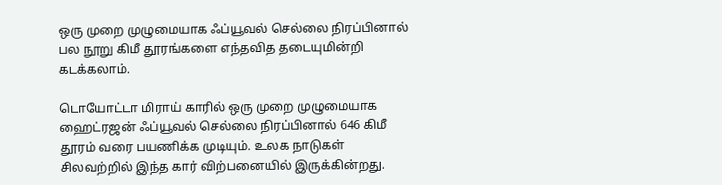ஒரு முறை முழுமையாக ஃப்யூவல் செல்லை நிரப்பினால் பல நூறு கிமீ தூரங்களை எந்தவித தடையுமின்றி கடக்கலாம்.

டொயோட்டா மிராய் காரில் ஒரு முறை முழுமையாக ஹைட்ரஜன் ஃப்யூவல் செல்லை நிரப்பினால் 646 கிமீ தூரம் வரை பயணிக்க முடியும். உலக நாடுகள் சிலவற்றில் இந்த கார் விற்பனையில் இருக்கின்றது.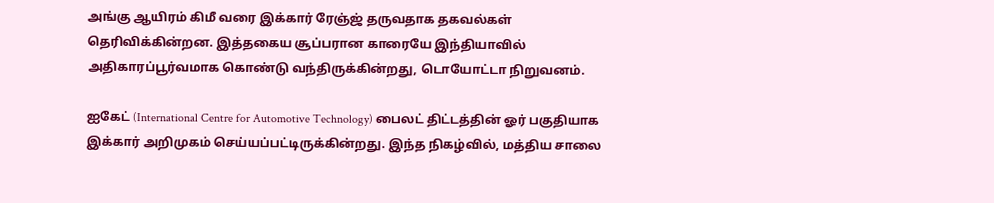அங்கு ஆயிரம் கிமீ வரை இக்கார் ரேஞ்ஜ் தருவதாக தகவல்கள் தெரிவிக்கின்றன. இத்தகைய சூப்பரான காரையே இந்தியாவில் அதிகாரப்பூர்வமாக கொண்டு வந்திருக்கின்றது, டொயோட்டா நிறுவனம்.

ஐகேட் (International Centre for Automotive Technology) பைலட் திட்டத்தின் ஓர் பகுதியாக இக்கார் அறிமுகம் செய்யப்பட்டிருக்கின்றது. இந்த நிகழ்வில், மத்திய சாலை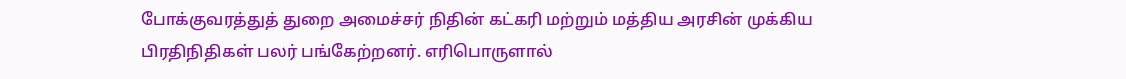போக்குவரத்துத் துறை அமைச்சர் நிதின் கட்கரி மற்றும் மத்திய அரசின் முக்கிய பிரதிநிதிகள் பலர் பங்கேற்றனர். எரிபொருளால்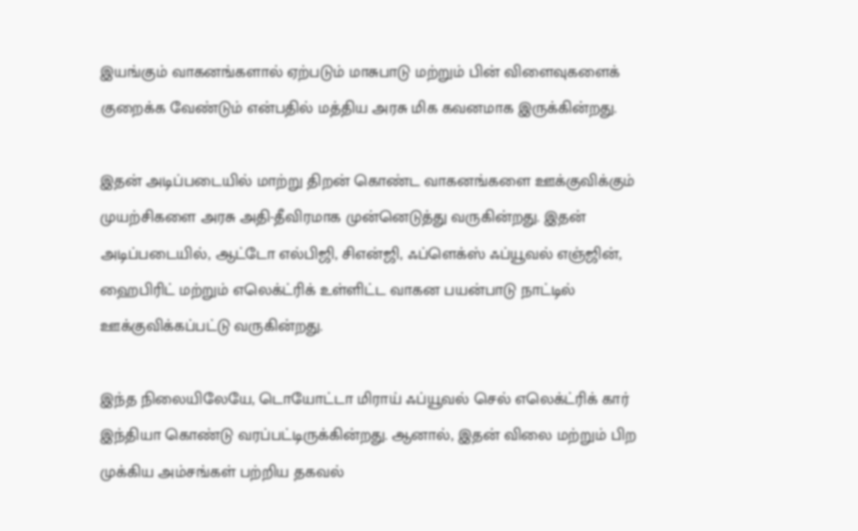இயங்கும் வாகனங்களால் ஏற்படும் மாசுபாடு மற்றும் பின் விளைவுகளைக் குறைக்க வேண்டும் என்பதில் மத்திய அரசு மிக கவனமாக இருக்கின்றது.

இதன் அடிப்படையில் மாற்று திறன் கொண்ட வாகனங்களை ஊக்குவிக்கும் முயற்சிகளை அரசு அதி-தீவிரமாக முன்னெடுத்து வருகின்றது. இதன் அடிப்படையில், ஆட்டோ எல்பிஜி, சிஎன்ஜி, ஃப்ளெக்ஸ் ஃப்யூவல் எஞ்ஜின், ஹைபிரிட் மற்றும் எலெக்ட்ரிக் உள்ளிட்ட வாகன பயன்பாடு நாட்டில் ஊக்குவிக்கப்பட்டு வருகின்றது.

இந்த நிலையிலேயே, டொயோட்டா மிராய் ஃப்யூவல் செல் எலெக்ட்ரிக் கார் இந்தியா கொண்டு வரப்பட்டிருக்கின்றது. ஆனால், இதன் விலை மற்றும் பிற முக்கிய அம்சங்கள் பற்றிய தகவல்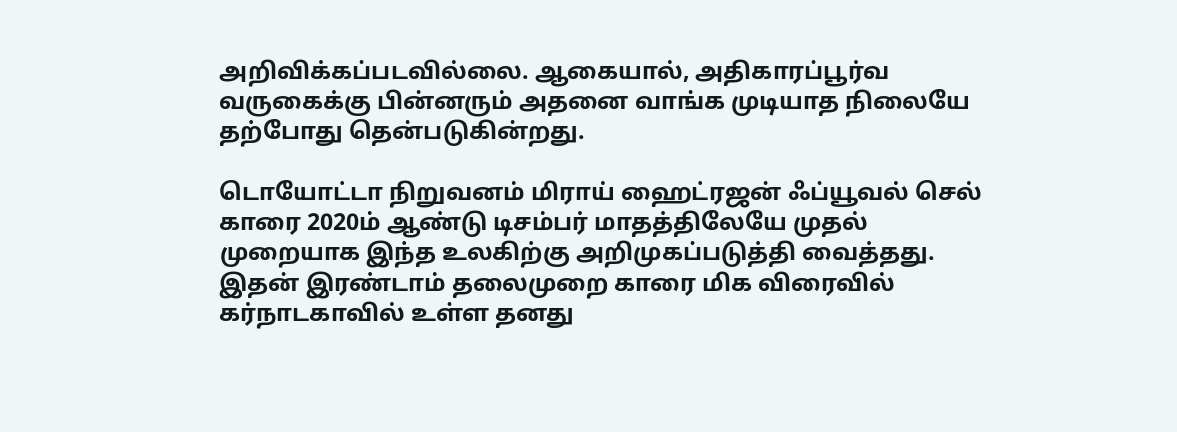அறிவிக்கப்படவில்லை. ஆகையால், அதிகாரப்பூர்வ வருகைக்கு பின்னரும் அதனை வாங்க முடியாத நிலையே தற்போது தென்படுகின்றது.

டொயோட்டா நிறுவனம் மிராய் ஹைட்ரஜன் ஃப்யூவல் செல் காரை 2020ம் ஆண்டு டிசம்பர் மாதத்திலேயே முதல் முறையாக இந்த உலகிற்கு அறிமுகப்படுத்தி வைத்தது. இதன் இரண்டாம் தலைமுறை காரை மிக விரைவில் கர்நாடகாவில் உள்ள தனது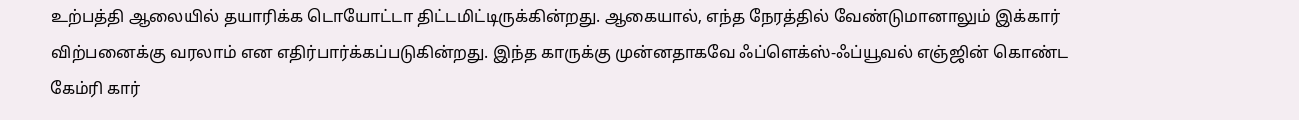உற்பத்தி ஆலையில் தயாரிக்க டொயோட்டா திட்டமிட்டிருக்கின்றது. ஆகையால், எந்த நேரத்தில் வேண்டுமானாலும் இக்கார் விற்பனைக்கு வரலாம் என எதிர்பார்க்கப்படுகின்றது. இந்த காருக்கு முன்னதாகவே ஃப்ளெக்ஸ்-ஃப்யூவல் எஞ்ஜின் கொண்ட கேம்ரி கார்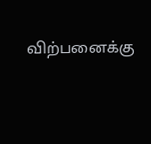விற்பனைக்கு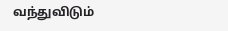வந்துவிடும்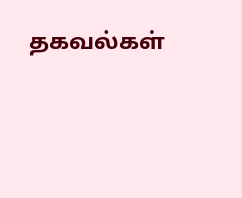தகவல்கள்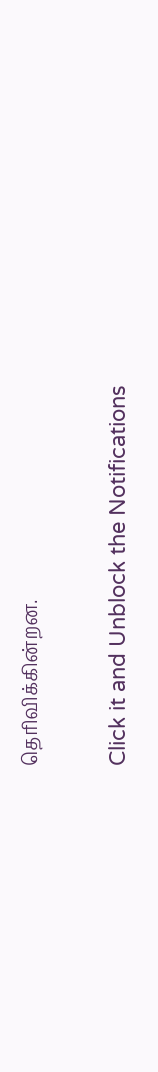தெரிவிக்கின்றன.


Click it and Unblock the Notifications